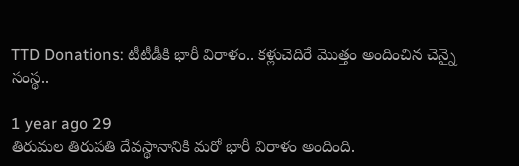TTD Donations: టీటీడీకి భారీ విరాళం.. కళ్లుచెదిరే మొత్తం అందించిన చెన్నై సంస్థ..

1 year ago 29
తిరుమల తిరుపతి దేవస్థానానికి మరో భారీ విరాళం అందింది.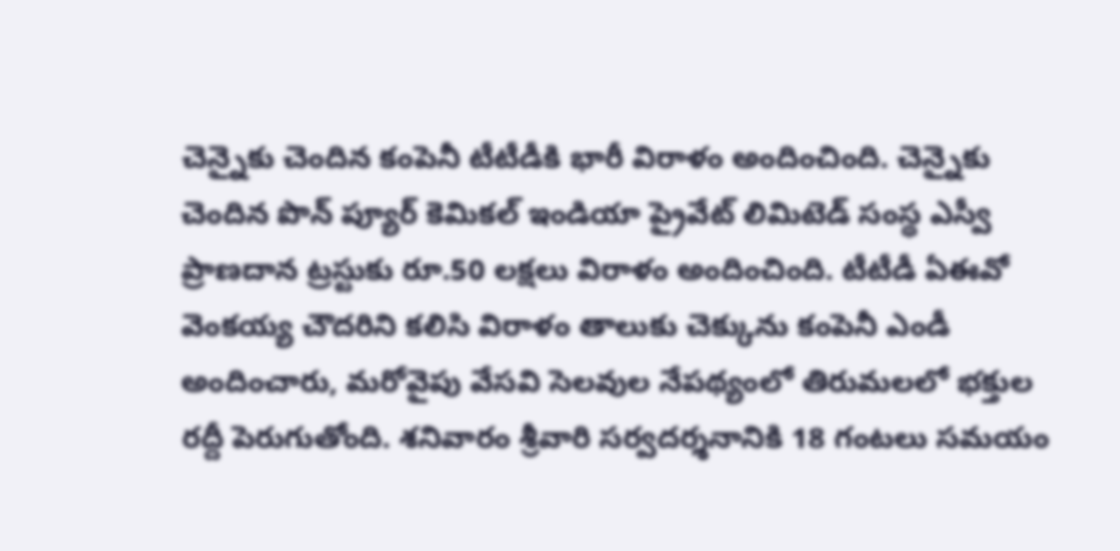చెన్నైకు చెందిన కంపెనీ టీటీడీకి భారీ విరాళం అందించింది. చెన్నైకు చెందిన పొన్ ప్యూర్ కెమికల్ ఇండియా ప్రైవేట్ లిమిటెడ్ సంస్థ ఎస్వీ ప్రాణదాన ట్రస్టుకు రూ.50 లక్షలు విరాళం అందించింది. టీటీడీ ఏఈవో వెంకయ్య చౌదరిని కలిసి విరాళం తాలుకు చెక్కును కంపెనీ ఎండీ అందించారు, మరోవైపు వేసవి సెలవుల నేపథ్యంలో తిరుమలలో భక్తుల రద్దీ పెరుగుతోంది. శనివారం శ్రీవారి సర్వదర్శనానికి 18 గంటలు సమయం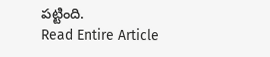పట్టింది.
Read Entire Article